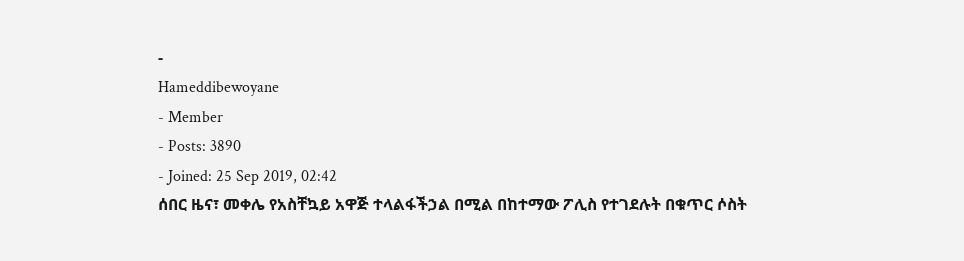-
Hameddibewoyane
- Member
- Posts: 3890
- Joined: 25 Sep 2019, 02:42
ሰበር ዜና፣ መቀሌ የአስቸኳይ አዋጅ ተላልፋችኃል በሚል በከተማው ፖሊስ የተገደሉት በቁጥር ሶስት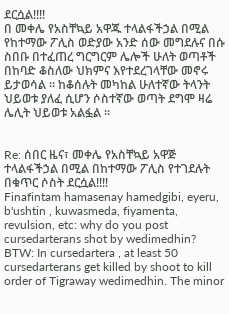ደርሷል!!!!
በ መቀሌ የአስቸኳይ አዋጁ ተላልፋችኃል በሚል የከተማው ፖሊስ ወድያው አንድ ሰው መግደሉና በሱ ስበቡ በተፈጠረ ግርግርም ሌሎች ሁለት ወጣቶች በከባድ ቆስለው ህክምና እየተደረገላቸው መኖሩ ይታወሳል ። ከቆሰሉት መካከል ሁለተኛው ትላንት ህይወቱ ያለፈ ሲሆን ሶስተኛው ወጣት ደግሞ ዛሬ ሌሊት ህይወቱ አልፏል ።


Re: ሰበር ዜና፣ መቀሌ የአስቸኳይ አዋጅ ተላልፋችኃል በሚል በከተማው ፖሊስ የተገደሉት በቁጥር ሶስት ደርሷል!!!!
Finafintam hamasenay hamedgibi, eyeru, b'ushtin , kuwasmeda, fiyamenta, revulsion, etc: why do you post cursedarterans shot by wedimedhin? BTW: In cursedartera , at least 50 cursedarterans get killed by shoot to kill order of Tigraway wedimedhin. The minor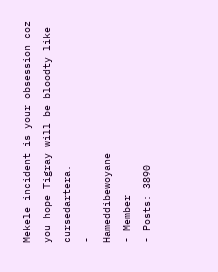Mekele incident is your obsession coz you hope Tigray will be bloodty like cursedartera.
-
Hameddibewoyane
- Member
- Posts: 3890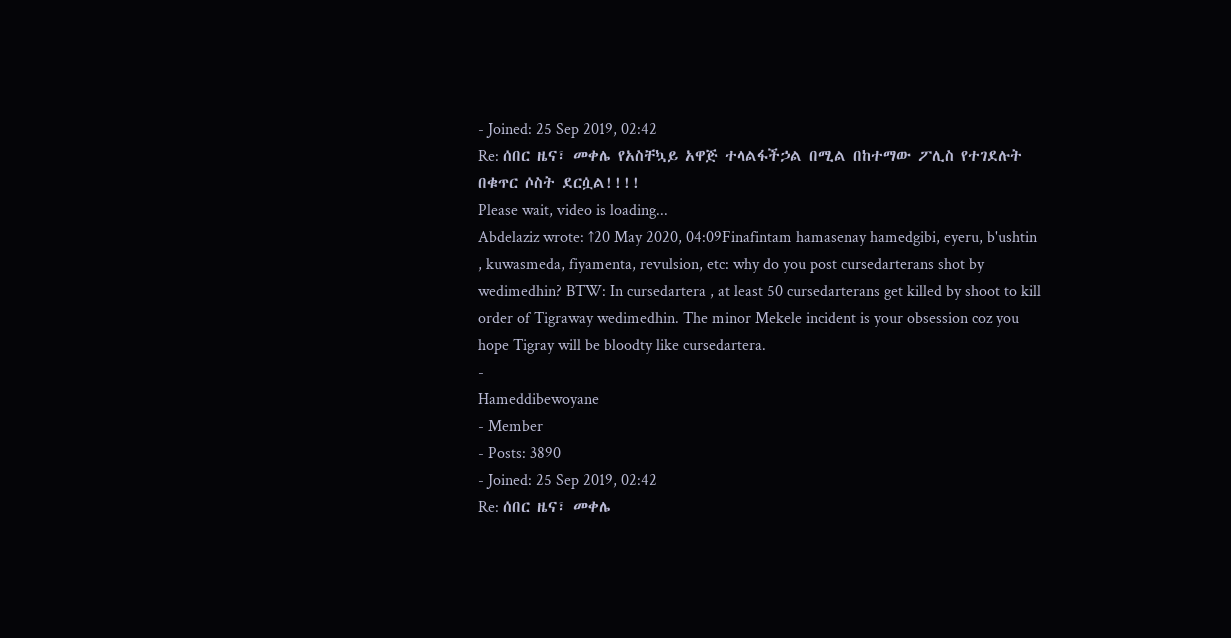- Joined: 25 Sep 2019, 02:42
Re: ሰበር ዜና፣ መቀሌ የአስቸኳይ አዋጅ ተላልፋችኃል በሚል በከተማው ፖሊስ የተገደሉት በቁጥር ሶስት ደርሷል!!!!
Please wait, video is loading...
Abdelaziz wrote: ↑20 May 2020, 04:09Finafintam hamasenay hamedgibi, eyeru, b'ushtin , kuwasmeda, fiyamenta, revulsion, etc: why do you post cursedarterans shot by wedimedhin? BTW: In cursedartera , at least 50 cursedarterans get killed by shoot to kill order of Tigraway wedimedhin. The minor Mekele incident is your obsession coz you hope Tigray will be bloodty like cursedartera.
-
Hameddibewoyane
- Member
- Posts: 3890
- Joined: 25 Sep 2019, 02:42
Re: ሰበር ዜና፣ መቀሌ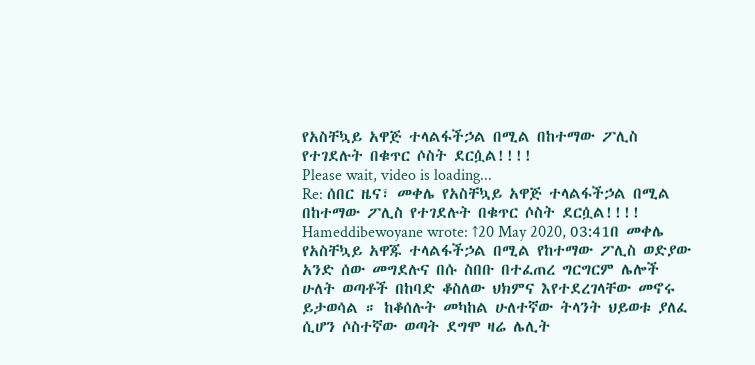የአስቸኳይ አዋጅ ተላልፋችኃል በሚል በከተማው ፖሊስ የተገደሉት በቁጥር ሶስት ደርሷል!!!!
Please wait, video is loading...
Re: ሰበር ዜና፣ መቀሌ የአስቸኳይ አዋጅ ተላልፋችኃል በሚል በከተማው ፖሊስ የተገደሉት በቁጥር ሶስት ደርሷል!!!!
Hameddibewoyane wrote: ↑20 May 2020, 03:41በ መቀሌ የአስቸኳይ አዋጁ ተላልፋችኃል በሚል የከተማው ፖሊስ ወድያው አንድ ሰው መግደሉና በሱ ስበቡ በተፈጠረ ግርግርም ሌሎች ሁለት ወጣቶች በከባድ ቆስለው ህክምና እየተደረገላቸው መኖሩ ይታወሳል ። ከቆሰሉት መካከል ሁለተኛው ትላንት ህይወቱ ያለፈ ሲሆን ሶስተኛው ወጣት ደግሞ ዛሬ ሌሊት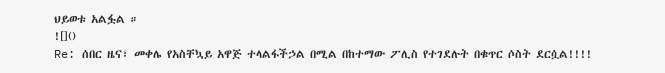ህይወቱ አልፏል ።
![]()
Re: ሰበር ዜና፣ መቀሌ የአስቸኳይ አዋጅ ተላልፋችኃል በሚል በከተማው ፖሊስ የተገደሉት በቁጥር ሶስት ደርሷል!!!!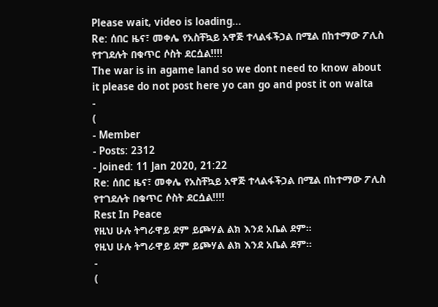Please wait, video is loading...
Re: ሰበር ዜና፣ መቀሌ የአስቸኳይ አዋጅ ተላልፋችኃል በሚል በከተማው ፖሊስ የተገደሉት በቁጥር ሶስት ደርሷል!!!!
The war is in agame land so we dont need to know about it please do not post here yo can go and post it on walta
-
(
- Member
- Posts: 2312
- Joined: 11 Jan 2020, 21:22
Re: ሰበር ዜና፣ መቀሌ የአስቸኳይ አዋጅ ተላልፋችኃል በሚል በከተማው ፖሊስ የተገደሉት በቁጥር ሶስት ደርሷል!!!!
Rest In Peace
የዚህ ሁሉ ትግራዋይ ደም ይጮሃል ልክ እንደ አቤል ደም።
የዚህ ሁሉ ትግራዋይ ደም ይጮሃል ልክ እንደ አቤል ደም።
-
(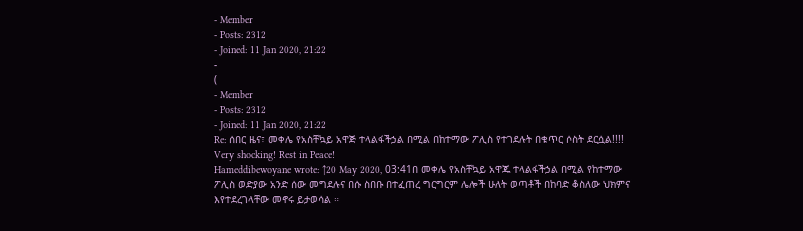- Member
- Posts: 2312
- Joined: 11 Jan 2020, 21:22
-
(
- Member
- Posts: 2312
- Joined: 11 Jan 2020, 21:22
Re: ሰበር ዜና፣ መቀሌ የአስቸኳይ አዋጅ ተላልፋችኃል በሚል በከተማው ፖሊስ የተገደሉት በቁጥር ሶስት ደርሷል!!!!
Very shocking! Rest in Peace!
Hameddibewoyane wrote: ↑20 May 2020, 03:41በ መቀሌ የአስቸኳይ አዋጁ ተላልፋችኃል በሚል የከተማው ፖሊስ ወድያው አንድ ሰው መግደሉና በሱ ስበቡ በተፈጠረ ግርግርም ሌሎች ሁለት ወጣቶች በከባድ ቆስለው ህክምና እየተደረገላቸው መኖሩ ይታወሳል ።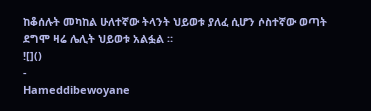ከቆሰሉት መካከል ሁለተኛው ትላንት ህይወቱ ያለፈ ሲሆን ሶስተኛው ወጣት ደግሞ ዛሬ ሌሊት ህይወቱ አልፏል ።
![]()
-
Hameddibewoyane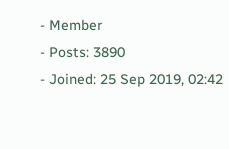- Member
- Posts: 3890
- Joined: 25 Sep 2019, 02:42